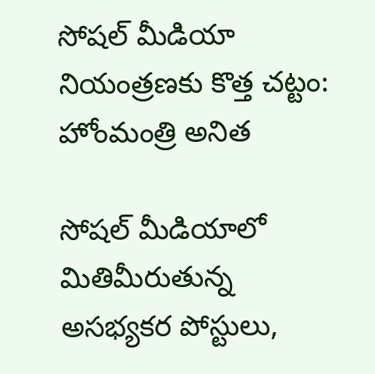సోషల్ మీడియా నియంత్రణకు కొత్త చట్టం: హోంమంత్రి అనిత

సోషల్ మీడియాలో మితిమీరుతున్న అసభ్యకర పోస్టులు,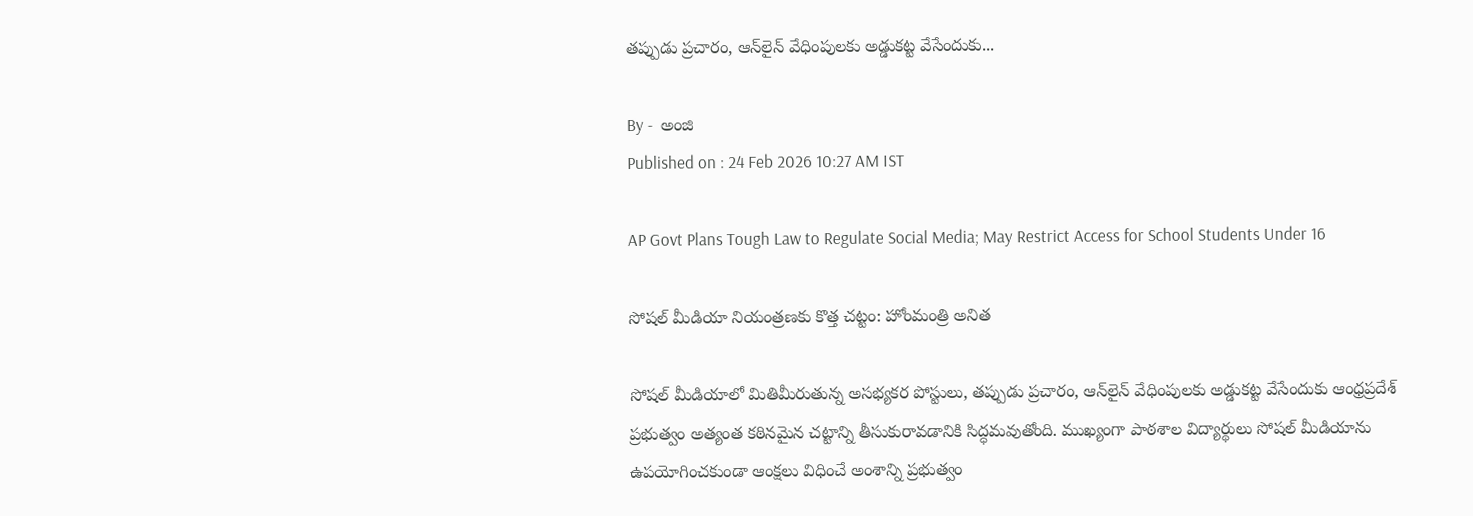తప్పుడు ప్రచారం, ఆన్‌లైన్ వేధింపులకు అడ్డుకట్ట వేసేందుకు...

By -  అంజి
Published on : 24 Feb 2026 10:27 AM IST

AP Govt Plans Tough Law to Regulate Social Media; May Restrict Access for School Students Under 16

సోషల్ మీడియా నియంత్రణకు కొత్త చట్టం: హోంమంత్రి అనిత

సోషల్ మీడియాలో మితిమీరుతున్న అసభ్యకర పోస్టులు, తప్పుడు ప్రచారం, ఆన్‌లైన్ వేధింపులకు అడ్డుకట్ట వేసేందుకు ఆంధ్రప్రదేశ్ ప్రభుత్వం అత్యంత కఠినమైన చట్టాన్ని తీసుకురావడానికి సిద్ధమవుతోంది. ముఖ్యంగా పాఠశాల విద్యార్థులు సోషల్ మీడియాను ఉపయోగించకుండా ఆంక్షలు విధించే అంశాన్ని ప్రభుత్వం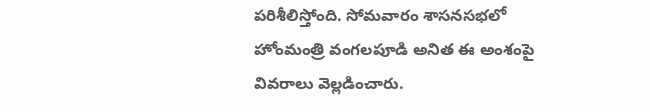పరిశీలిస్తోంది. సోమవారం శాసనసభలో హోంమంత్రి వంగలపూడి అనిత ఈ అంశంపై వివరాలు వెల్లడించారు.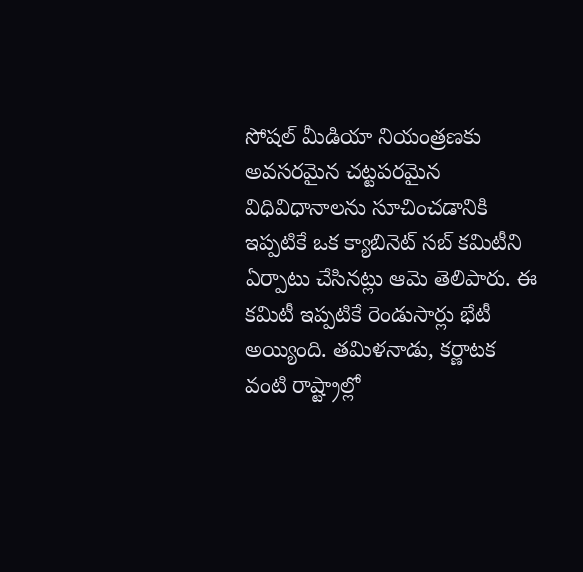సోషల్ మీడియా నియంత్రణకు అవసరమైన చట్టపరమైన విధివిధానాలను సూచించడానికి ఇప్పటికే ఒక క్యాబినెట్ సబ్ కమిటీని ఏర్పాటు చేసినట్లు ఆమె తెలిపారు. ఈ కమిటీ ఇప్పటికే రెండుసార్లు భేటీ అయ్యింది. తమిళనాడు, కర్ణాటక వంటి రాష్ట్రాల్లో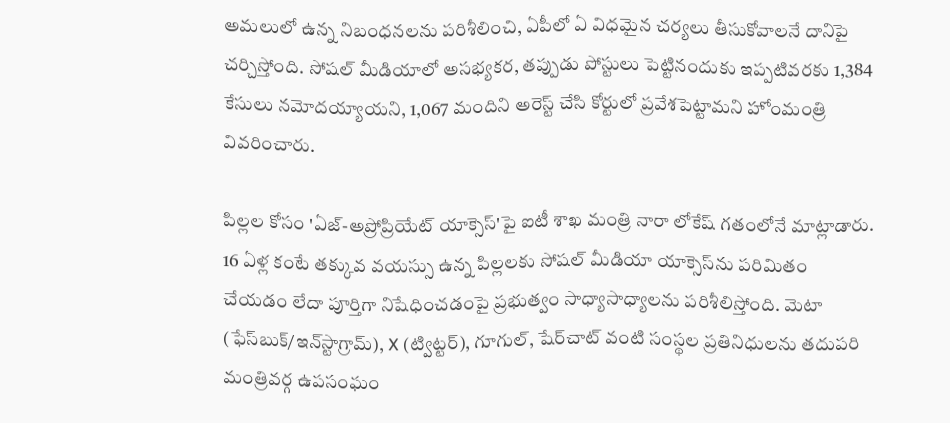అమలులో ఉన్న నిబంధనలను పరిశీలించి, ఏపీలో ఏ విధమైన చర్యలు తీసుకోవాలనే దానిపై చర్చిస్తోంది. సోషల్ మీడియాలో అసభ్యకర, తప్పుడు పోస్టులు పెట్టినందుకు ఇప్పటివరకు 1,384 కేసులు నమోదయ్యాయని, 1,067 మందిని అరెస్ట్ చేసి కోర్టులో ప్రవేశపెట్టామని హోంమంత్రి వివరించారు.

పిల్లల కోసం 'ఏజ్-అప్రోప్రియేట్ యాక్సెస్'పై ఐటీ శాఖ మంత్రి నారా లోకేష్ గతంలోనే మాట్లాడారు. 16 ఏళ్ల కంటే తక్కువ వయస్సు ఉన్న పిల్లలకు సోషల్ మీడియా యాక్సెస్‌ను పరిమితం చేయడం లేదా పూర్తిగా నిషేధించడంపై ప్రభుత్వం సాధ్యాసాధ్యాలను పరిశీలిస్తోంది. మెటా (ఫేస్‌బుక్/ఇన్‌స్టాగ్రామ్), X (ట్విట్టర్), గూగుల్, షేర్‌చాట్ వంటి సంస్థల ప్రతినిధులను తదుపరి మంత్రివర్గ ఉపసంఘం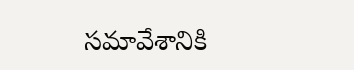సమావేశానికి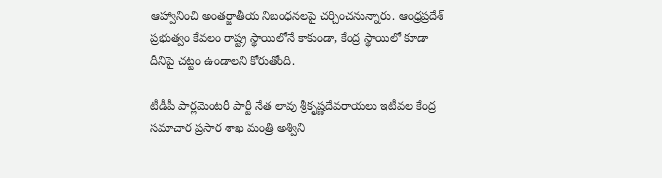ఆహ్వానించి అంతర్జాతీయ నిబంధనలపై చర్చించనున్నారు. ఆంధ్రప్రదేశ్ ప్రభుత్వం కేవలం రాష్ట్ర స్థాయిలోనే కాకుండా, కేంద్ర స్థాయిలో కూడా దీనిపై చట్టం ఉండాలని కోరుతోంది.

టీడీపీ పార్లమెంటరీ పార్టీ నేత లావు శ్రీకృష్ణదేవరాయలు ఇటీవల కేంద్ర సమాచార ప్రసార శాఖ మంత్రి అశ్విని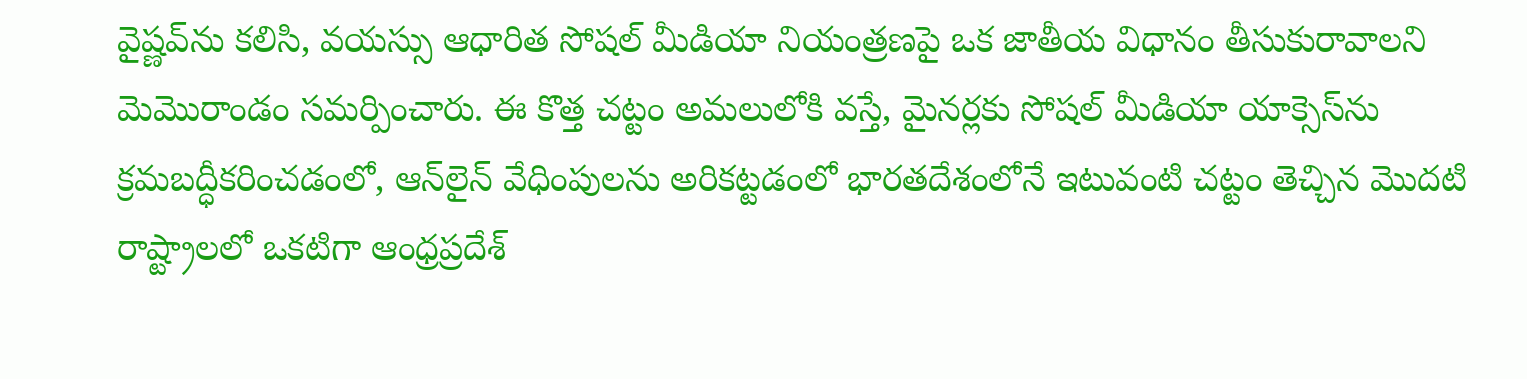వైష్ణవ్‌ను కలిసి, వయస్సు ఆధారిత సోషల్ మీడియా నియంత్రణపై ఒక జాతీయ విధానం తీసుకురావాలని మెమొరాండం సమర్పించారు. ఈ కొత్త చట్టం అమలులోకి వస్తే, మైనర్లకు సోషల్ మీడియా యాక్సెస్‌ను క్రమబద్ధీకరించడంలో, ఆన్‌లైన్ వేధింపులను అరికట్టడంలో భారతదేశంలోనే ఇటువంటి చట్టం తెచ్చిన మొదటి రాష్ట్రాలలో ఒకటిగా ఆంధ్రప్రదేశ్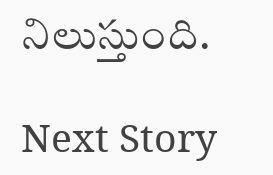నిలుస్తుంది.

Next Story